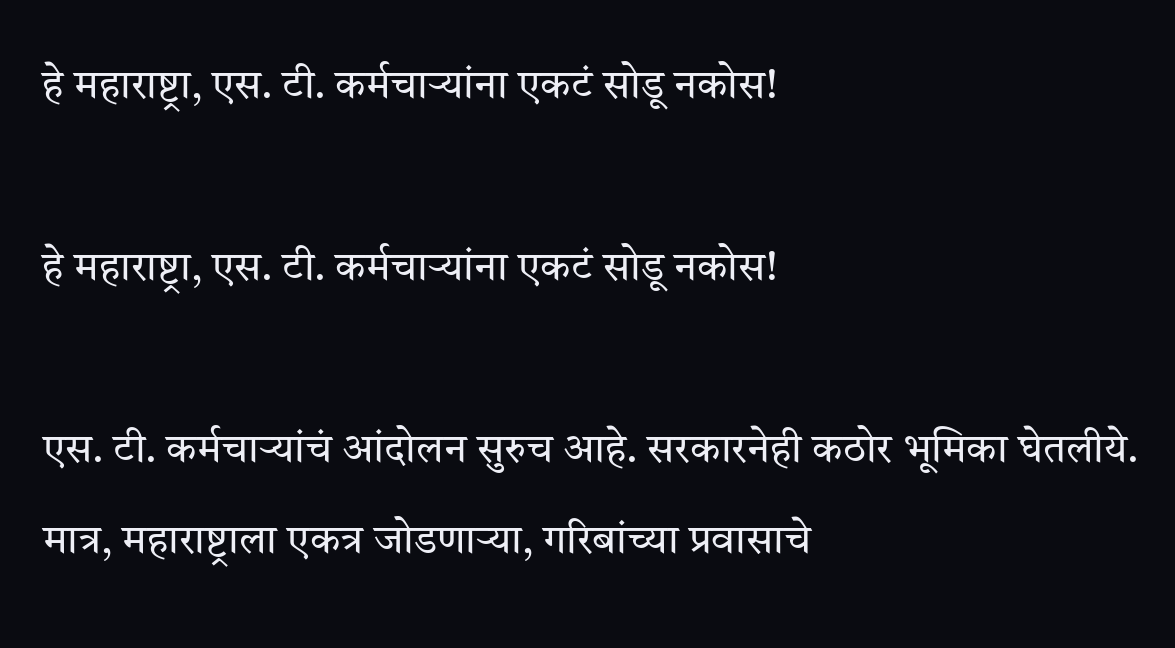हे महाराष्ट्रा, एस. टी. कर्मचाऱ्यांना एकटं सोडू नकोस!

हे महाराष्ट्रा, एस. टी. कर्मचाऱ्यांना एकटं सोडू नकोस!

एस. टी. कर्मचाऱ्यांचं आंदोलन सुरुच आहे. सरकारनेही कठोर भूमिका घेतलीये. मात्र, महाराष्ट्राला एकत्र जोडणाऱ्या, गरिबांच्या प्रवासाचे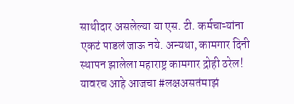साथीदार असलेल्या या एस. टी. कर्मचाऱ्यांना एकटं पाडलं जाऊ नये. अन्यथा, कामगार दिनी स्थापन झालेला महाराष्ट्र कामगार द्रोही ठरेल! यावरच आहे आजचा #लक्षअसतंमाझं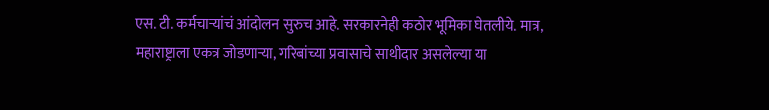एस. टी. कर्मचाऱ्यांचं आंदोलन सुरुच आहे. सरकारनेही कठोर भूमिका घेतलीये. मात्र, महाराष्ट्राला एकत्र जोडणाऱ्या, गरिबांच्या प्रवासाचे साथीदार असलेल्या या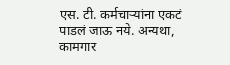एस. टी. कर्मचाऱ्यांना एकटं पाडलं जाऊ नये. अन्यथा, कामगार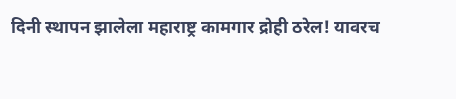दिनी स्थापन झालेला महाराष्ट्र कामगार द्रोही ठरेल! यावरच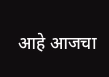आहे आजचा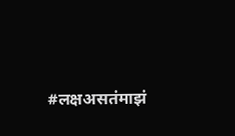#लक्षअसतंमाझं